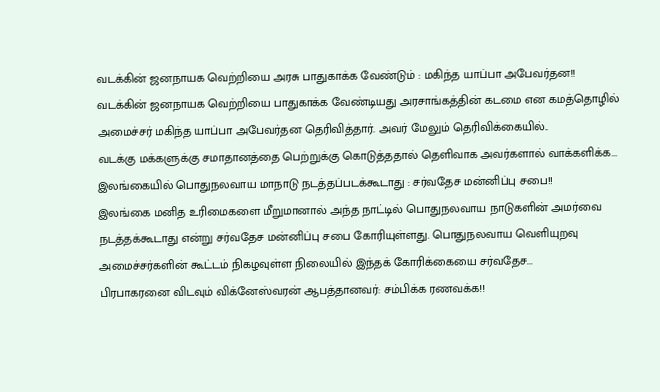வடக்கின் ஜனநாயக வெற்றியை அரசு பாதுகாக்க வேண்டும் : மகிந்த யாப்பா அபேவர்தன!!
வடக்கின் ஜனநாயக வெற்றியை பாதுகாக்க வேண்டியது அரசாங்கத்தின் கடமை என கமத்தொழில் அமைச்சர் மகிந்த யாப்பா அபேவர்தன தெரிவித்தார். அவர் மேலும் தெரிவிக்கையில்..
வடக்கு மக்களுக்கு சமாதானத்தை பெற்றுக்கு கொடுத்ததால் தெளிவாக அவர்களால் வாக்களிக்க...
இலங்கையில் பொதுநலவாய மாநாடு நடத்தப்படக்கூடாது : சர்வதேச மன்னிப்பு சபை!!
இலங்கை மனித உரிமைகளை மீறுமானால் அந்த நாட்டில் பொதுநலவாய நாடுகளின் அமர்வை நடத்தக்கூடாது என்று சர்வதேச மன்னிப்பு சபை கோரியுள்ளது. பொதுநலவாய வெளியுறவு அமைச்சர்களின் கூட்டம் நிகழவுள்ள நிலையில் இந்தக் கோரிக்கையை சர்வதேச...
பிரபாகரனை விடவும் விக்னேஸ்வரன் ஆபத்தானவர்: சம்பிக்க ரணவக்க!!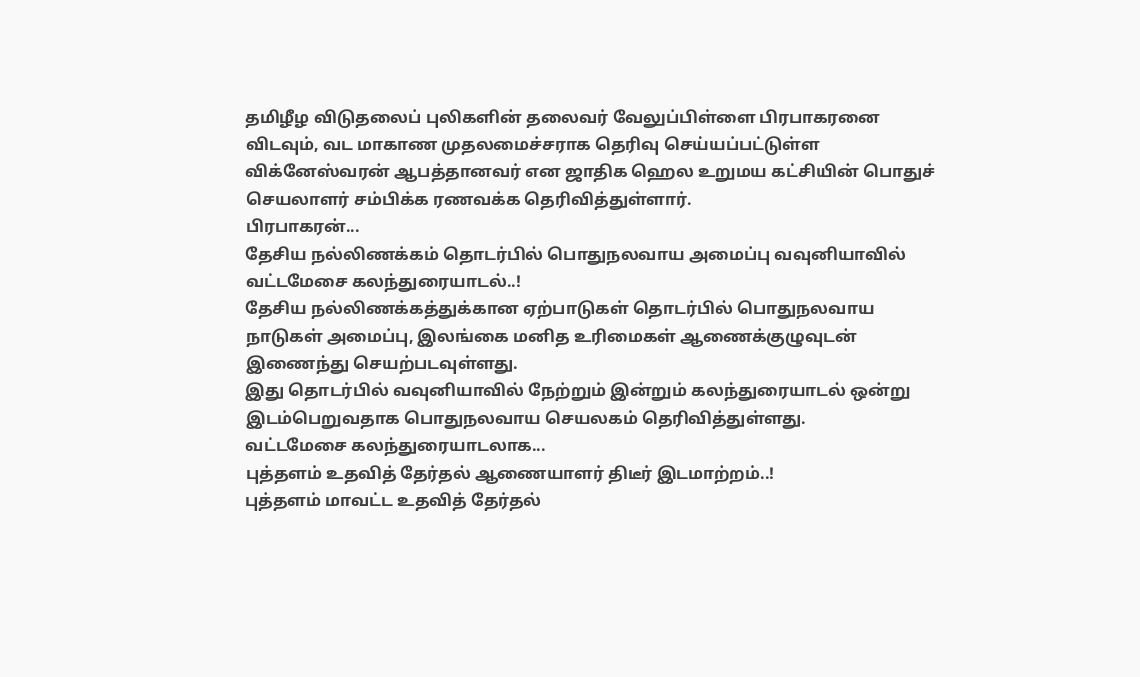தமிழீழ விடுதலைப் புலிகளின் தலைவர் வேலுப்பிள்ளை பிரபாகரனை விடவும், வட மாகாண முதலமைச்சராக தெரிவு செய்யப்பட்டுள்ள விக்னேஸ்வரன் ஆபத்தானவர் என ஜாதிக ஹெல உறுமய கட்சியின் பொதுச் செயலாளர் சம்பிக்க ரணவக்க தெரிவித்துள்ளார்.
பிரபாகரன்...
தேசிய நல்லிணக்கம் தொடர்பில் பொதுநலவாய அமைப்பு வவுனியாவில் வட்டமேசை கலந்துரையாடல்..!
தேசிய நல்லிணக்கத்துக்கான ஏற்பாடுகள் தொடர்பில் பொதுநலவாய நாடுகள் அமைப்பு, இலங்கை மனித உரிமைகள் ஆணைக்குழுவுடன் இணைந்து செயற்படவுள்ளது.
இது தொடர்பில் வவுனியாவில் நேற்றும் இன்றும் கலந்துரையாடல் ஒன்று இடம்பெறுவதாக பொதுநலவாய செயலகம் தெரிவித்துள்ளது.
வட்டமேசை கலந்துரையாடலாக...
புத்தளம் உதவித் தேர்தல் ஆணையாளர் திடீர் இடமாற்றம்..!
புத்தளம் மாவட்ட உதவித் தேர்தல்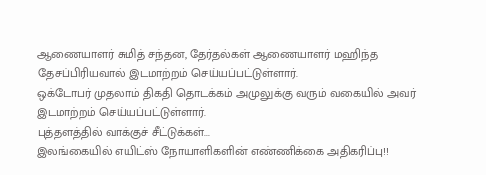ஆணையாளர் சுமித் சந்தன, தேர்தல்கள் ஆணையாளர் மஹிந்த தேசப்பிரியவால் இடமாற்றம் செய்யப்பட்டுள்ளார்.
ஒக்டோபர் முதலாம் திகதி தொடக்கம் அமுலுக்கு வரும் வகையில் அவர் இடமாற்றம் செய்யப்பட்டுள்ளார்.
புத்தளத்தில் வாக்குச் சீட்டுக்கள்...
இலங்கையில் எயிட்ஸ் நோயாளிகளின் எண்ணிக்கை அதிகரிப்பு!!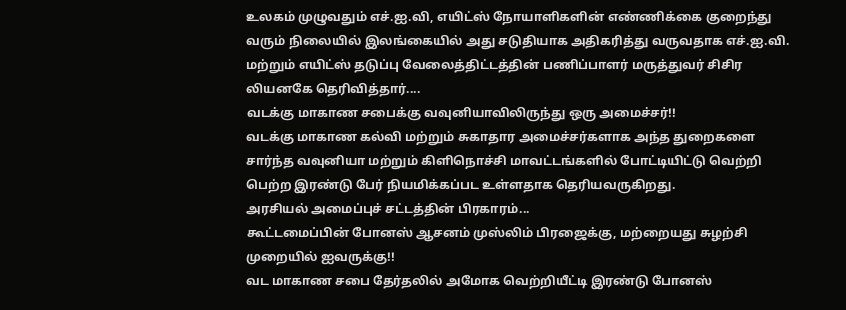உலகம் முழுவதும் எச்.ஐ.வி, எயிட்ஸ் நோயாளிகளின் எண்ணிக்கை குறைந்து வரும் நிலையில் இலங்கையில் அது சடுதியாக அதிகரித்து வருவதாக எச்.ஐ.வி. மற்றும் எயிட்ஸ் தடுப்பு வேலைத்திட்டத்தின் பணிப்பாளர் மருத்துவர் சிசிர லியனகே தெரிவித்தார்....
வடக்கு மாகாண சபைக்கு வவுனியாவிலிருந்து ஒரு அமைச்சர்!!
வடக்கு மாகாண கல்வி மற்றும் சுகாதார அமைச்சர்களாக அந்த துறைகளை சார்ந்த வவுனியா மற்றும் கிளிநொச்சி மாவட்டங்களில் போட்டியிட்டு வெற்றி பெற்ற இரண்டு பேர் நியமிக்கப்பட உள்ளதாக தெரியவருகிறது.
அரசியல் அமைப்புச் சட்டத்தின் பிரகாரம்...
கூட்டமைப்பின் போனஸ் ஆசனம் முஸ்லிம் பிரஜைக்கு, மற்றையது சுழற்சி முறையில் ஐவருக்கு!!
வட மாகாண சபை தேர்தலில் அமோக வெற்றியீட்டி இரண்டு போனஸ்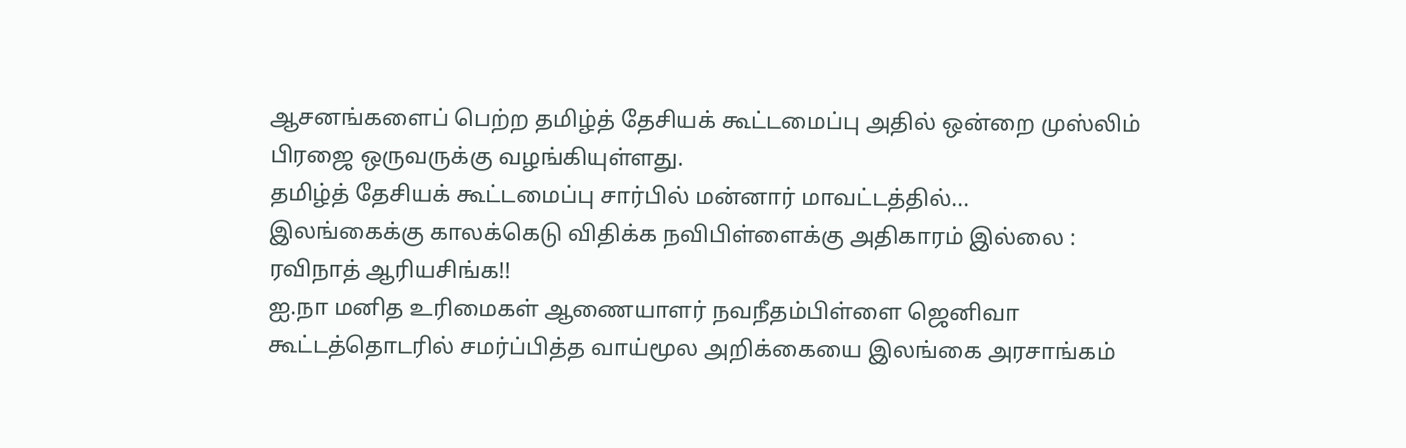ஆசனங்களைப் பெற்ற தமிழ்த் தேசியக் கூட்டமைப்பு அதில் ஒன்றை முஸ்லிம் பிரஜை ஒருவருக்கு வழங்கியுள்ளது.
தமிழ்த் தேசியக் கூட்டமைப்பு சார்பில் மன்னார் மாவட்டத்தில்...
இலங்கைக்கு காலக்கெடு விதிக்க நவிபிள்ளைக்கு அதிகாரம் இல்லை : ரவிநாத் ஆரியசிங்க!!
ஐ.நா மனித உரிமைகள் ஆணையாளர் நவநீதம்பிள்ளை ஜெனிவா கூட்டத்தொடரில் சமர்ப்பித்த வாய்மூல அறிக்கையை இலங்கை அரசாங்கம்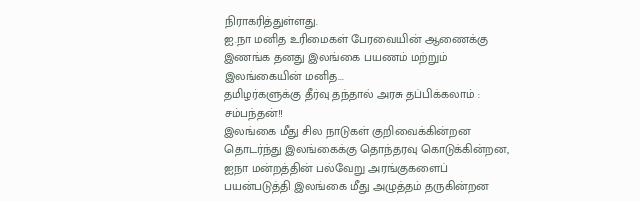நிராகரித்துள்ளது.
ஐ.நா மனித உரிமைகள் பேரவையின் ஆணைக்கு இணங்க தனது இலங்கை பயணம் மற்றும் இலங்கையின் மனித...
தமிழர்களுக்கு தீர்வு தந்தால் அரசு தப்பிக்கலாம் : சம்பந்தன்!!
இலங்கை மீது சில நாடுகள் குறிவைக்கின்றன தொடர்ந்து இலங்கைக்கு தொந்தரவு கொடுக்கின்றன, ஐநா மன்றத்தின் பல்வேறு அரங்குகளைப் பயன்படுத்தி இலங்கை மீது அழுத்தம் தருகின்றன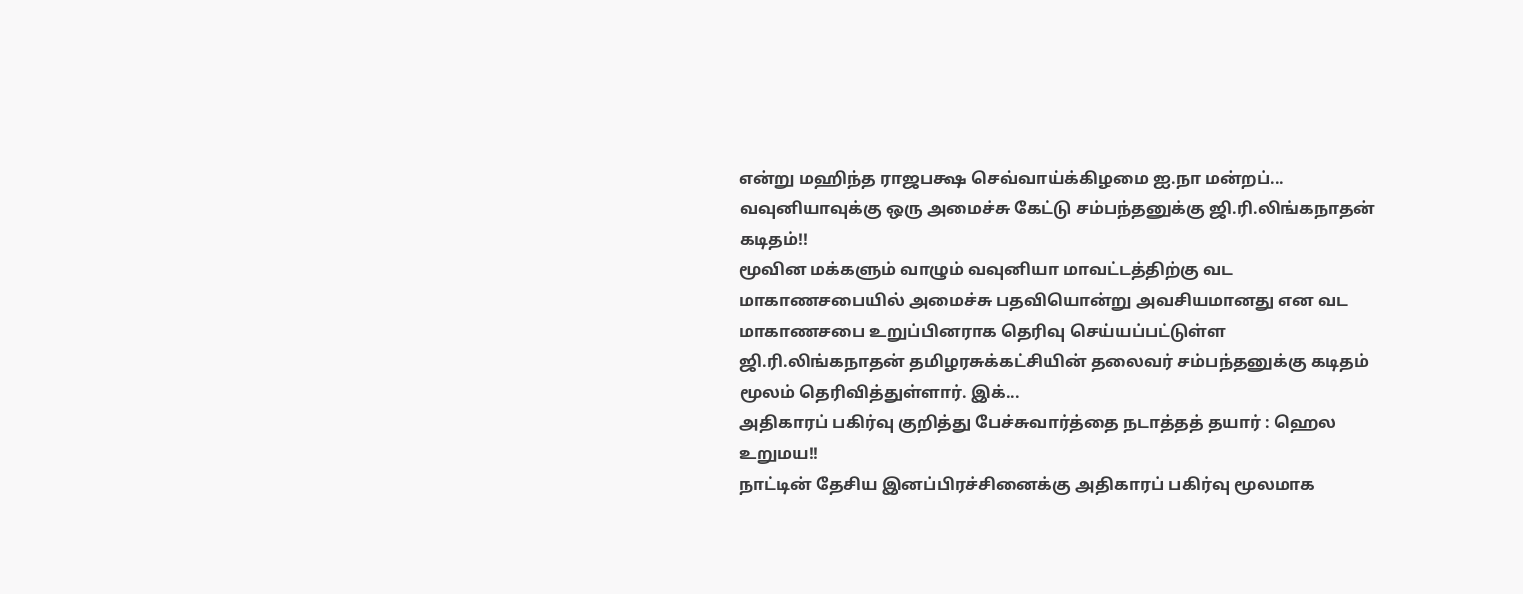என்று மஹிந்த ராஜபக்ஷ செவ்வாய்க்கிழமை ஐ.நா மன்றப்...
வவுனியாவுக்கு ஒரு அமைச்சு கேட்டு சம்பந்தனுக்கு ஜி.ரி.லிங்கநாதன் கடிதம்!!
மூவின மக்களும் வாழும் வவுனியா மாவட்டத்திற்கு வட மாகாணசபையில் அமைச்சு பதவியொன்று அவசியமானது என வட மாகாணசபை உறுப்பினராக தெரிவு செய்யப்பட்டுள்ள ஜி.ரி.லிங்கநாதன் தமிழரசுக்கட்சியின் தலைவர் சம்பந்தனுக்கு கடிதம் மூலம் தெரிவித்துள்ளார். இக்...
அதிகாரப் பகிர்வு குறித்து பேச்சுவார்த்தை நடாத்தத் தயார் : ஹெல உறுமய!!
நாட்டின் தேசிய இனப்பிரச்சினைக்கு அதிகாரப் பகிர்வு மூலமாக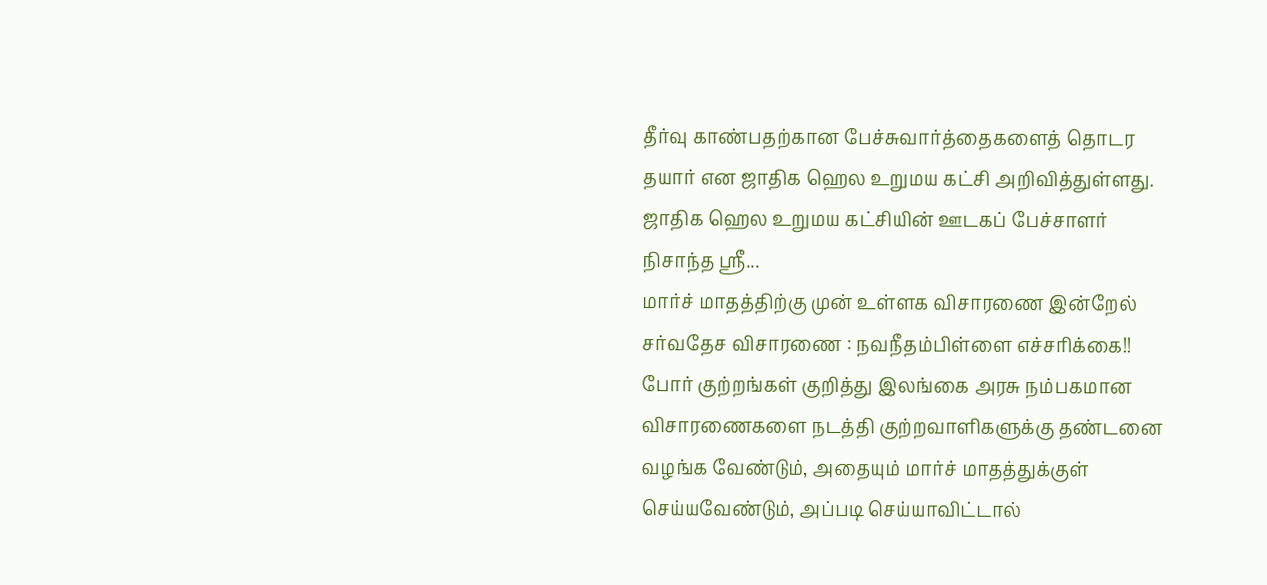தீர்வு காண்பதற்கான பேச்சுவார்த்தைகளைத் தொடர தயார் என ஜாதிக ஹெல உறுமய கட்சி அறிவித்துள்ளது.
ஜாதிக ஹெல உறுமய கட்சியின் ஊடகப் பேச்சாளர் நிசாந்த ஶ்ரீ...
மார்ச் மாதத்திற்கு முன் உள்ளக விசாரணை இன்றேல் சர்வதேச விசாரணை : நவநீதம்பிள்ளை எச்சரிக்கை!!
போர் குற்றங்கள் குறித்து இலங்கை அரசு நம்பகமான விசாரணைகளை நடத்தி குற்றவாளிகளுக்கு தண்டனை வழங்க வேண்டும், அதையும் மார்ச் மாதத்துக்குள் செய்யவேண்டும், அப்படி செய்யாவிட்டால்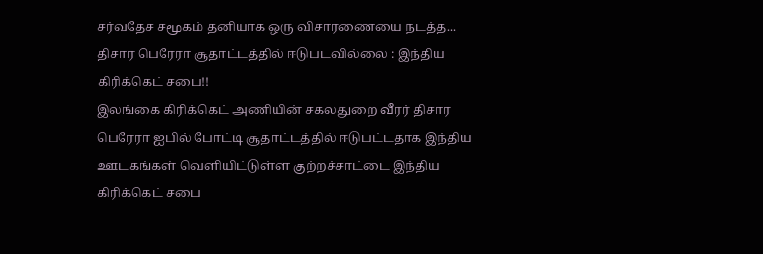சர்வதேச சமூகம் தனியாக ஒரு விசாரணையை நடத்த...
திசார பெரேரா சூதாட்டத்தில் ஈடுபடவில்லை : இந்திய கிரிக்கெட் சபை!!
இலங்கை கிரிக்கெட் அணியின் சகலதுறை வீரர் திசார பெரேரா ஐபில் போட்டி சூதாட்டத்தில் ஈடுபட்டதாக இந்திய ஊடகங்கள் வெளியிட்டுள்ள குற்றச்சாட்டை இந்திய கிரிக்கெட் சபை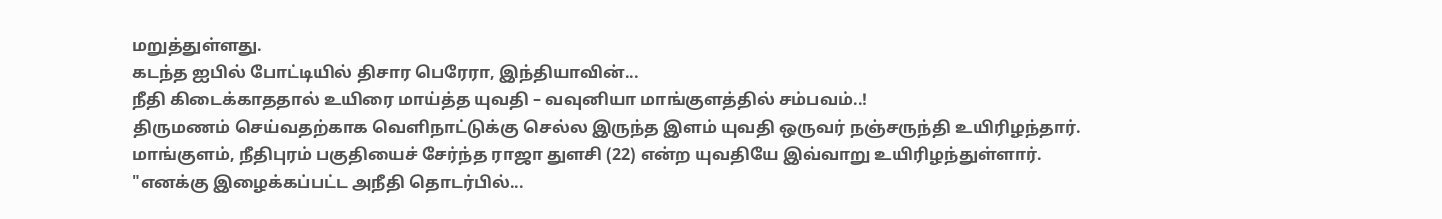மறுத்துள்ளது.
கடந்த ஐபில் போட்டியில் திசார பெரேரா, இந்தியாவின்...
நீதி கிடைக்காததால் உயிரை மாய்த்த யுவதி – வவுனியா மாங்குளத்தில் சம்பவம்..!
திருமணம் செய்வதற்காக வெளிநாட்டுக்கு செல்ல இருந்த இளம் யுவதி ஒருவர் நஞ்சருந்தி உயிரிழந்தார். மாங்குளம், நீதிபுரம் பகுதியைச் சேர்ந்த ராஜா துளசி (22) என்ற யுவதியே இவ்வாறு உயிரிழந்துள்ளார்.
"எனக்கு இழைக்கப்பட்ட அநீதி தொடர்பில்...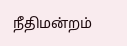நீதிமன்றம்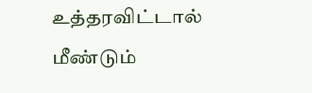உத்தரவிட்டால் மீண்டும்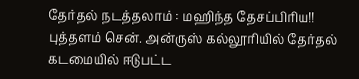தேர்தல் நடத்தலாம் : மஹிந்த தேசப்பிரிய!!
புத்தளம் சென். அன்ருஸ் கல்லூரியில் தேர்தல் கடமையில் ஈடுபட்ட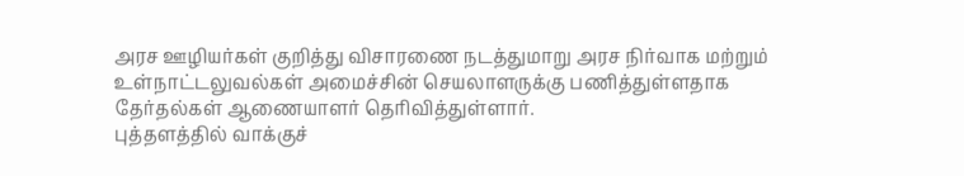அரச ஊழியர்கள் குறித்து விசாரணை நடத்துமாறு அரச நிர்வாக மற்றும் உள்நாட்டலுவல்கள் அமைச்சின் செயலாளருக்கு பணித்துள்ளதாக தேர்தல்கள் ஆணையாளர் தெரிவித்துள்ளார்.
புத்தளத்தில் வாக்குச்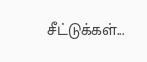சீட்டுக்கள்...